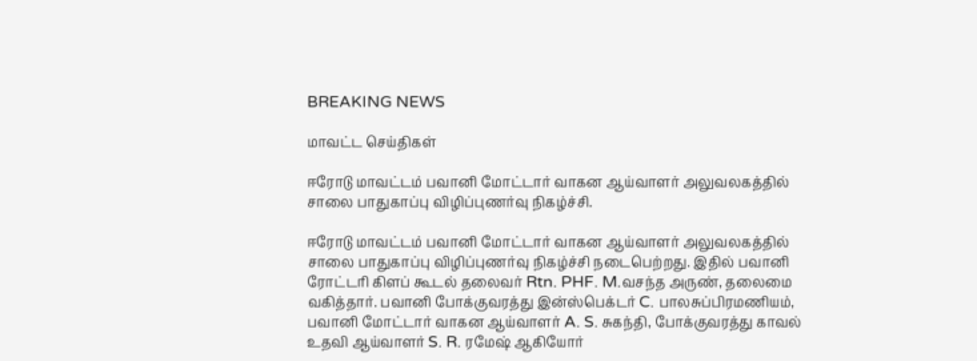BREAKING NEWS

மாவட்ட செய்திகள்

ஈரோடு மாவட்டம் பவானி மோட்டார் வாகன ஆய்வாளர் அலுவலகத்தில் சாலை பாதுகாப்பு விழிப்புணர்வு நிகழ்ச்சி.

ஈரோடு மாவட்டம் பவானி மோட்டார் வாகன ஆய்வாளர் அலுவலகத்தில் சாலை பாதுகாப்பு விழிப்புணர்வு நிகழ்ச்சி நடைபெற்றது. இதில் பவானி ரோட்டரி கிளப் கூடல் தலைவர் Rtn. PHF. M.வசந்த அருண், தலைமை வகித்தார். பவானி போக்குவரத்து இன்ஸ்பெக்டர் C. பாலசுப்பிரமணியம், பவானி மோட்டார் வாகன ஆய்வாளர் A. S. சுகந்தி, போக்குவரத்து காவல் உதவி ஆய்வாளர் S. R. ரமேஷ் ஆகியோர்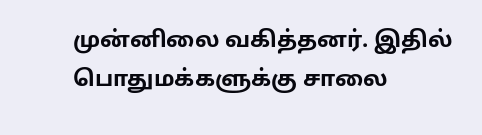முன்னிலை வகித்தனர். இதில் பொதுமக்களுக்கு சாலை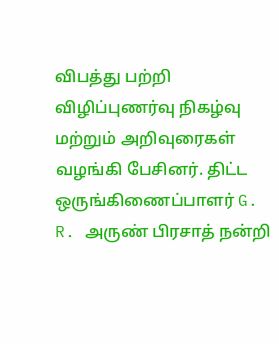விபத்து பற்றி விழிப்புணர்வு நிகழ்வு மற்றும் அறிவுரைகள் வழங்கி பேசினர். திட்ட ஒருங்கிணைப்பாளர் G. R. அருண் பிரசாத் நன்றி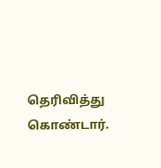தெரிவித்து கொண்டார்.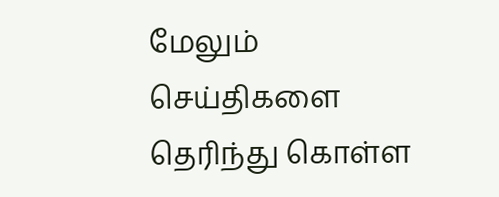மேலும் செய்திகளை தெரிந்து கொள்ள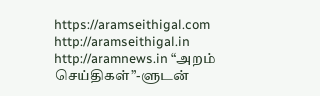https://aramseithigal.com  http://aramseithigal.in  http://aramnews.in “அறம் செய்திகள்”-ளுடன்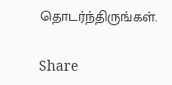தொடர்ந்திருங்கள்.

Share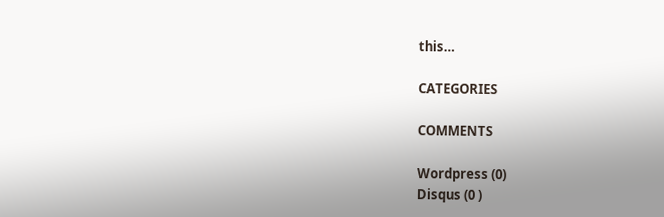this…

CATEGORIES

COMMENTS

Wordpress (0)
Disqus (0 )